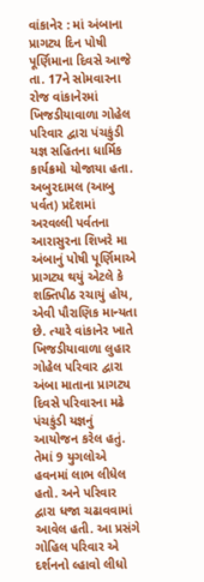વાંકાનેર : માં અંબાના પ્રાગટ્ય દિન પોષી પૂર્ણિમાના દિવસે આજે તા. 17ને સોમવારના રોજ વાંકાનેરમાં ખિજડીયાવાળા ગોહેલ પરિવાર દ્વારા પંચકુંડી યજ્ઞ સહિતના ધાર્મિક કાર્યક્રમો યોજાયા હતા. અબુરદામલ (આબુ પર્વત) પ્રદેશમાં અરવલ્લી પર્વતના આરાસુરના શિખરે મા અંબાનું પોષી પૂર્ણિમાએ પ્રાગટ્ય થયું એટલે કે શક્તિપીઠ રચાયું હોય, એવી પૌરાણિક માન્યતા છે. ત્યારે વાંકાનેર ખાતે ખિજડીયાવાળા લુહાર ગોહેલ પરિવાર દ્વારા અંબા માતાના પ્રાગટ્ય દિવસે પરિવારના મઢે પંચકુંડી યજ્ઞનું આયોજન કરેલ હતું. તેમાં 9 યુગલોએ હવનમાં લાભ લીધેલ હતો. અને પરિવાર દ્વારા ધજા ચઢાવવામાં આવેલ હતી. આ પ્રસંગે ગોહિલ પરિવાર એ દર્શનનો લ્હાવો લીધો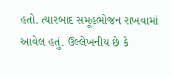હતો. ત્યારબાદ સમૂહભોજન રાખવામાં આવેલ હતું. ઉલ્લેખનીય છે કે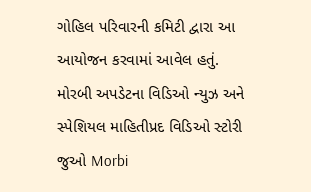ગોહિલ પરિવારની કમિટી દ્વારા આ આયોજન કરવામાં આવેલ હતું. મોરબી અપડેટના વિડિઓ ન્યુઝ અને સ્પેશિયલ માહિતીપ્રદ વિડિઓ સ્ટોરી જુઓ Morbi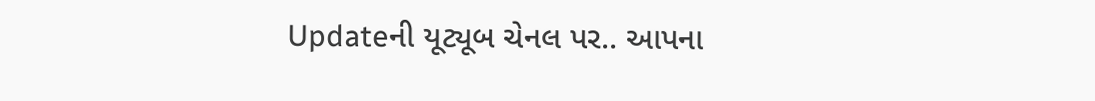Updateની યૂટ્યૂબ ચેનલ પર.. આપના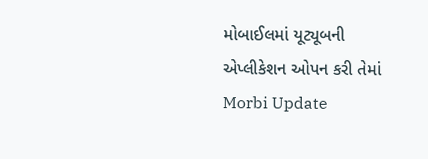મોબાઈલમાં યૂટ્યૂબની એપ્લીકેશન ઓપન કરી તેમાં Morbi Update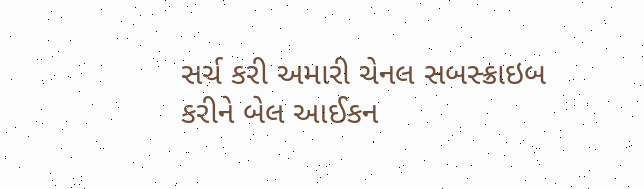સર્ચ કરી અમારી ચેનલ સબસ્ક્રાઇબ કરીને બેલ આઈકન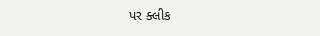પર ક્લીક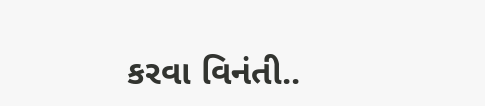કરવા વિનંતી..